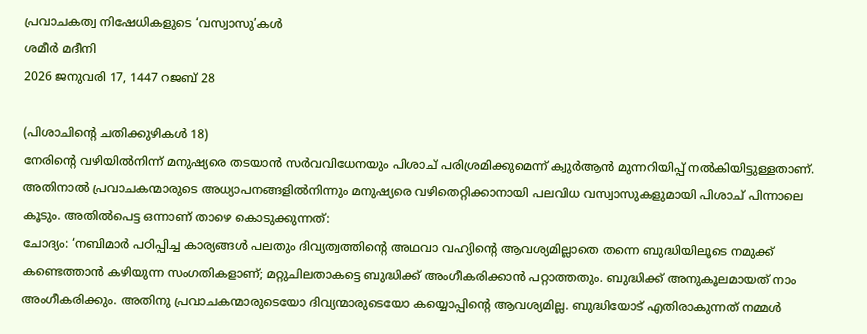പ്രവാചകത്വ നിഷേധികളുടെ ‘വസ്വാസു’കൾ
ശമീർ മദീനി
2026 ജനുവരി 17, 1447 റജബ് 28

(പിശാചിന്റെ ചതിക്കുഴികൾ 18)
നേരിന്റെ വഴിയിൽനിന്ന് മനുഷ്യരെ തടയാൻ സർവവിധേനയും പിശാച് പരിശ്രമിക്കുമെന്ന് ക്വുർആൻ മുന്നറിയിപ്പ് നൽകിയിട്ടുള്ളതാണ്. അതിനാൽ പ്രവാചകന്മാരുടെ അധ്യാപനങ്ങളിൽനിന്നും മനുഷ്യരെ വഴിതെറ്റിക്കാനായി പലവിധ വസ്വാസുകളുമായി പിശാച് പിന്നാലെ കൂടും. അതിൽപെട്ട ഒന്നാണ് താഴെ കൊടുക്കുന്നത്:
ചോദ്യം: ‘നബിമാർ പഠിപ്പിച്ച കാര്യങ്ങൾ പലതും ദിവ്യത്വത്തിന്റെ അഥവാ വഹ്യിന്റെ ആവശ്യമില്ലാതെ തന്നെ ബുദ്ധിയിലൂടെ നമുക്ക് കണ്ടെത്താൻ കഴിയുന്ന സംഗതികളാണ്; മറ്റുചിലതാകട്ടെ ബുദ്ധിക്ക് അംഗീകരിക്കാൻ പറ്റാത്തതും. ബുദ്ധിക്ക് അനുകൂലമായത് നാം അംഗീകരിക്കും. അതിനു പ്രവാചകന്മാരുടെയോ ദിവ്യന്മാരുടെയോ കയ്യൊപ്പിന്റെ ആവശ്യമില്ല. ബുദ്ധിയോട് എതിരാകുന്നത് നമ്മൾ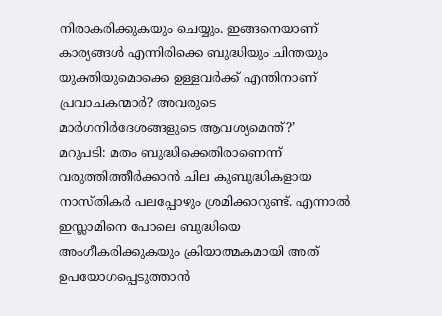നിരാകരിക്കുകയും ചെയ്യും. ഇങ്ങനെയാണ് കാര്യങ്ങൾ എന്നിരിക്കെ ബുദ്ധിയും ചിന്തയും യുക്തിയുമൊക്കെ ഉള്ളവർക്ക് എന്തിനാണ് പ്രവാചകന്മാർ? അവരുടെ മാർഗനിർദേശങ്ങളുടെ ആവശ്യമെന്ത്?’
മറുപടി: മതം ബുദ്ധിക്കെതിരാണെന്ന് വരുത്തിത്തീർക്കാൻ ചില കുബുദ്ധികളായ നാസ്തികർ പലപ്പോഴും ശ്രമിക്കാറുണ്ട്. എന്നാൽ ഇസ്ലാമിനെ പോലെ ബുദ്ധിയെ അംഗീകരിക്കുകയും ക്രിയാത്മകമായി അത് ഉപയോഗപ്പെടുത്താൻ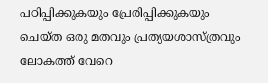പഠിപ്പിക്കുകയും പ്രേരിപ്പിക്കുകയും ചെയ്ത ഒരു മതവും പ്രത്യയശാസ്ത്രവും ലോകത്ത് വേറെ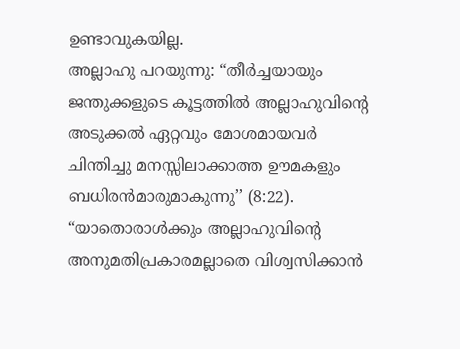ഉണ്ടാവുകയില്ല.
അല്ലാഹു പറയുന്നു: “തീർച്ചയായും ജന്തുക്കളുടെ കൂട്ടത്തിൽ അല്ലാഹുവിന്റെ അടുക്കൽ ഏറ്റവും മോശമായവർ ചിന്തിച്ചു മനസ്സിലാക്കാത്ത ഊമകളും ബധിരൻമാരുമാകുന്നു’’ (8:22).
“യാതൊരാൾക്കും അല്ലാഹുവിന്റെ അനുമതിപ്രകാരമല്ലാതെ വിശ്വസിക്കാൻ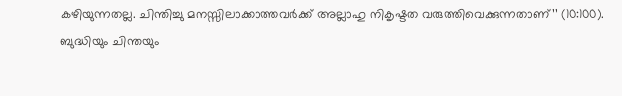കഴിയുന്നതല്ല. ചിന്തിച്ചു മനസ്സിലാക്കാത്തവർക്ക് അല്ലാഹു നികൃഷ്ടത വരുത്തിവെക്കുന്നതാണ്’’ (10:100).
ബുദ്ധിയും ചിന്തയും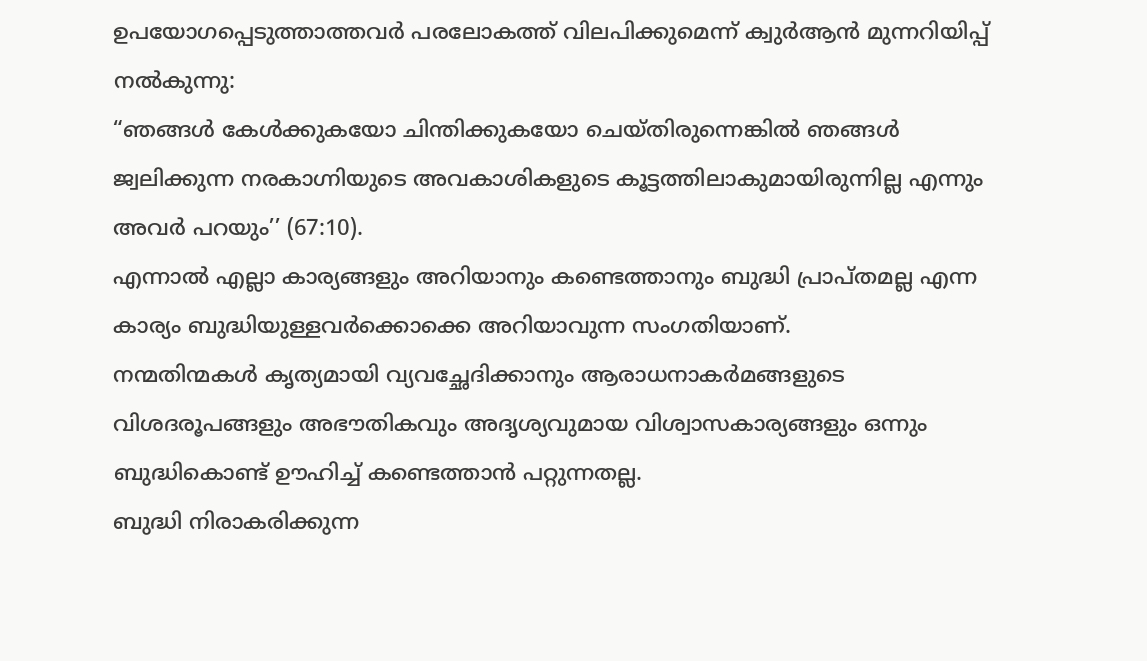ഉപയോഗപ്പെടുത്താത്തവർ പരലോകത്ത് വിലപിക്കുമെന്ന് ക്വുർആൻ മുന്നറിയിപ്പ് നൽകുന്നു:
“ഞങ്ങൾ കേൾക്കുകയോ ചിന്തിക്കുകയോ ചെയ്തിരുന്നെങ്കിൽ ഞങ്ങൾ ജ്വലിക്കുന്ന നരകാഗ്നിയുടെ അവകാശികളുടെ കൂട്ടത്തിലാകുമായിരുന്നില്ല എന്നും അവർ പറയും’’ (67:10).
എന്നാൽ എല്ലാ കാര്യങ്ങളും അറിയാനും കണ്ടെത്താനും ബുദ്ധി പ്രാപ്തമല്ല എന്ന കാര്യം ബുദ്ധിയുള്ളവർക്കൊക്കെ അറിയാവുന്ന സംഗതിയാണ്.
നന്മതിന്മകൾ കൃത്യമായി വ്യവച്ഛേദിക്കാനും ആരാധനാകർമങ്ങളുടെ വിശദരൂപങ്ങളും അഭൗതികവും അദൃശ്യവുമായ വിശ്വാസകാര്യങ്ങളും ഒന്നും ബുദ്ധികൊണ്ട് ഊഹിച്ച് കണ്ടെത്താൻ പറ്റുന്നതല്ല.
ബുദ്ധി നിരാകരിക്കുന്ന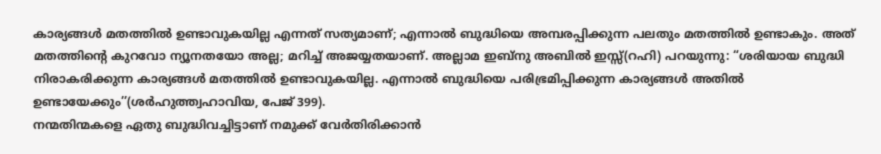കാര്യങ്ങൾ മതത്തിൽ ഉണ്ടാവുകയില്ല എന്നത് സത്യമാണ്; എന്നാൽ ബുദ്ധിയെ അമ്പരപ്പിക്കുന്ന പലതും മതത്തിൽ ഉണ്ടാകും. അത് മതത്തിന്റെ കുറവോ ന്യൂനതയോ അല്ല; മറിച്ച് അജയ്യതയാണ്. അല്ലാമ ഇബ്നു അബിൽ ഇസ്സ്(റഹി) പറയുന്നു: “ശരിയായ ബുദ്ധി നിരാകരിക്കുന്ന കാര്യങ്ങൾ മതത്തിൽ ഉണ്ടാവുകയില്ല. എന്നാൽ ബുദ്ധിയെ പരിഭ്രമിപ്പിക്കുന്ന കാര്യങ്ങൾ അതിൽ ഉണ്ടായേക്കും’’(ശർഹുത്ത്വഹാവിയ, പേജ് 399).
നന്മതിന്മകളെ ഏതു ബുദ്ധിവച്ചിട്ടാണ് നമുക്ക് വേർതിരിക്കാൻ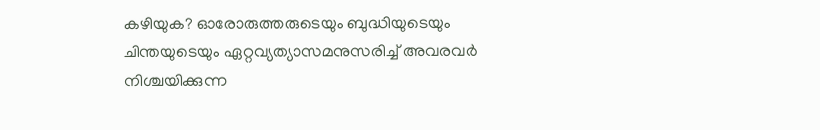കഴിയുക? ഓരോരുത്തരുടെയും ബുദ്ധിയുടെയും ചിന്തയുടെയും ഏറ്റവ്യത്യാസമനുസരിച്ച് അവരവർ നിശ്ചയിക്കുന്ന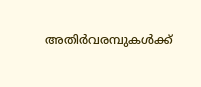അതിർവരമ്പുകൾക്ക്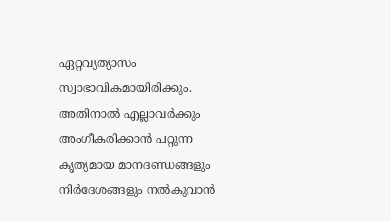ഏറ്റവ്യത്യാസം സ്വാഭാവികമായിരിക്കും. അതിനാൽ എല്ലാവർക്കും അംഗീകരിക്കാൻ പറ്റുന്ന കൃത്യമായ മാനദണ്ഡങ്ങളും നിർദേശങ്ങളും നൽകുവാൻ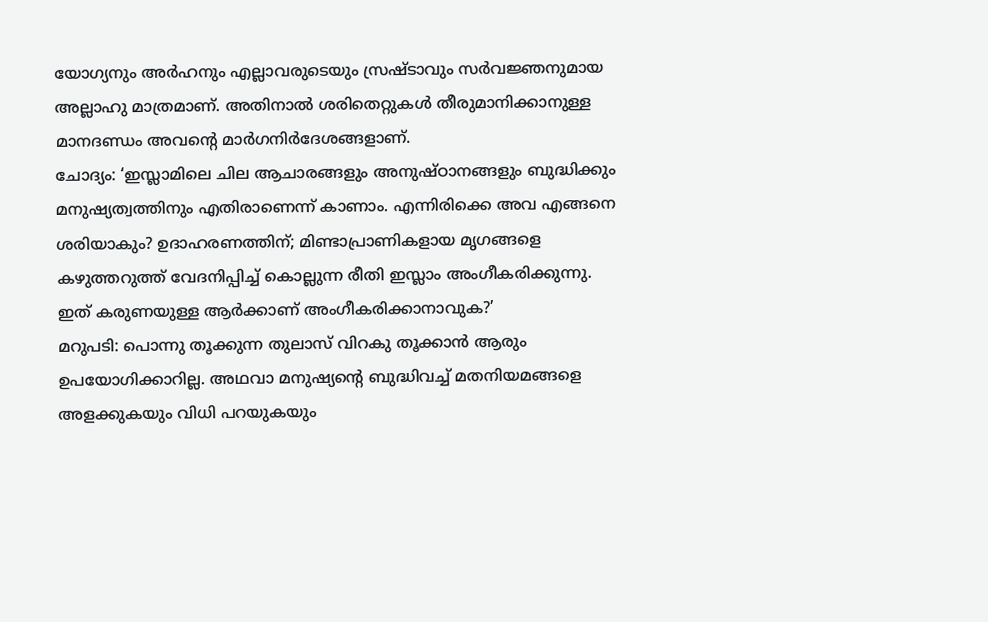യോഗ്യനും അർഹനും എല്ലാവരുടെയും സ്രഷ്ടാവും സർവജ്ഞനുമായ അല്ലാഹു മാത്രമാണ്. അതിനാൽ ശരിതെറ്റുകൾ തീരുമാനിക്കാനുള്ള മാനദണ്ഡം അവന്റെ മാർഗനിർദേശങ്ങളാണ്.
ചോദ്യം: ‘ഇസ്ലാമിലെ ചില ആചാരങ്ങളും അനുഷ്ഠാനങ്ങളും ബുദ്ധിക്കും മനുഷ്യത്വത്തിനും എതിരാണെന്ന് കാണാം. എന്നിരിക്കെ അവ എങ്ങനെ ശരിയാകും? ഉദാഹരണത്തിന്; മിണ്ടാപ്രാണികളായ മൃഗങ്ങളെ കഴുത്തറുത്ത് വേദനിപ്പിച്ച് കൊല്ലുന്ന രീതി ഇസ്ലാം അംഗീകരിക്കുന്നു. ഇത് കരുണയുള്ള ആർക്കാണ് അംഗീകരിക്കാനാവുക?’
മറുപടി: പൊന്നു തൂക്കുന്ന തുലാസ് വിറകു തൂക്കാൻ ആരും ഉപയോഗിക്കാറില്ല. അഥവാ മനുഷ്യന്റെ ബുദ്ധിവച്ച് മതനിയമങ്ങളെ അളക്കുകയും വിധി പറയുകയും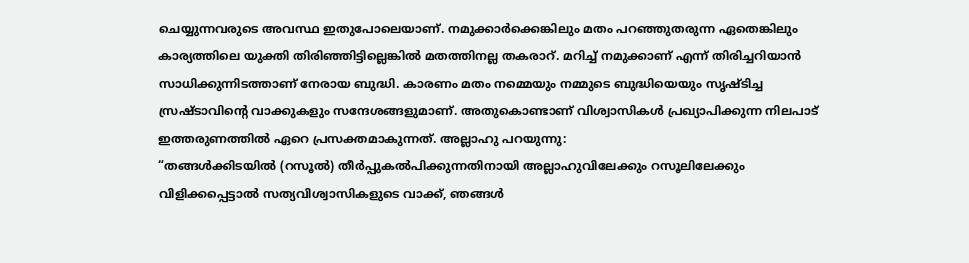ചെയ്യുന്നവരുടെ അവസ്ഥ ഇതുപോലെയാണ്. നമുക്കാർക്കെങ്കിലും മതം പറഞ്ഞുതരുന്ന ഏതെങ്കിലും കാര്യത്തിലെ യുക്തി തിരിഞ്ഞിട്ടില്ലെങ്കിൽ മതത്തിനല്ല തകരാറ്. മറിച്ച് നമുക്കാണ് എന്ന് തിരിച്ചറിയാൻ സാധിക്കുന്നിടത്താണ് നേരായ ബുദ്ധി. കാരണം മതം നമ്മെയും നമ്മുടെ ബുദ്ധിയെയും സൃഷ്ടിച്ച സ്രഷ്ടാവിന്റെ വാക്കുകളും സന്ദേശങ്ങളുമാണ്. അതുകൊണ്ടാണ് വിശ്വാസികൾ പ്രഖ്യാപിക്കുന്ന നിലപാട് ഇത്തരുണത്തിൽ ഏറെ പ്രസക്തമാകുന്നത്. അല്ലാഹു പറയുന്നു:
“തങ്ങൾക്കിടയിൽ (റസൂൽ) തീർപ്പുകൽപിക്കുന്നതിനായി അല്ലാഹുവിലേക്കും റസൂലിലേക്കും വിളിക്കപ്പെട്ടാൽ സത്യവിശ്വാസികളുടെ വാക്ക്, ഞങ്ങൾ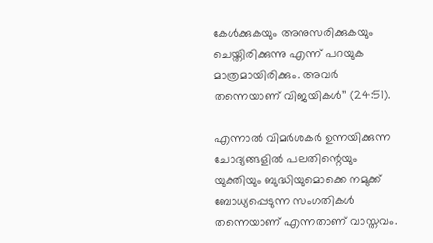കേൾക്കുകയും അനുസരിക്കുകയും ചെയ്തിരിക്കുന്നു എന്ന് പറയുക മാത്രമായിരിക്കും. അവർ തന്നെയാണ് വിജയികൾ’’ (24:51).

എന്നാൽ വിമർശകർ ഉന്നയിക്കുന്ന ചോദ്യങ്ങളിൽ പലതിന്റെയും യുക്തിയും ബുദ്ധിയുമൊക്കെ നമുക്ക് ബോധ്യപ്പെടുന്ന സംഗതികൾ തന്നെയാണ് എന്നതാണ് വാസ്തവം.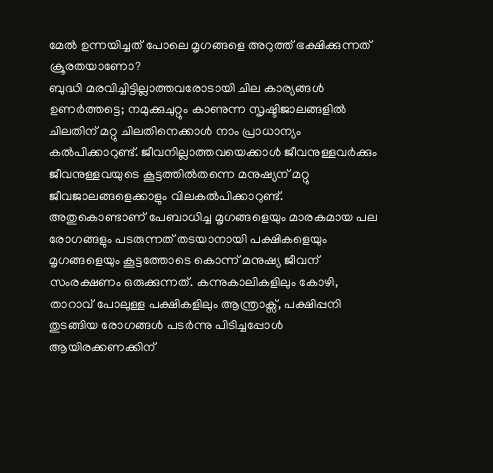മേൽ ഉന്നയിച്ചത് പോലെ മൃഗങ്ങളെ അറുത്ത് ഭക്ഷിക്കുന്നത് ക്രൂരതയാണോ?
ബുദ്ധി മരവിച്ചിട്ടില്ലാത്തവരോടായി ചില കാര്യങ്ങൾ ഉണർത്തട്ടെ; നമുക്കുചുറ്റും കാണുന്ന സൃഷ്ടിജാലങ്ങളിൽ ചിലതിന് മറ്റു ചിലതിനെക്കാൾ നാം പ്രാധാന്യം കൽപിക്കാറുണ്ട്. ജീവനില്ലാത്തവയെക്കാൾ ജീവനുള്ളവർക്കും ജീവനുള്ളവയുടെ കൂട്ടത്തിൽതന്നെ മനുഷ്യന് മറ്റു ജീവജാലങ്ങളെക്കാളും വിലകൽപിക്കാറുണ്ട്. അതുകൊണ്ടാണ് പേബാധിച്ച മൃഗങ്ങളെയും മാരകമായ പല രോഗങ്ങളും പടരുന്നത് തടയാനായി പക്ഷികളെയും മൃഗങ്ങളെയും കൂട്ടത്തോടെ കൊന്ന് മനുഷ്യ ജീവന് സംരക്ഷണം ഒരുക്കുന്നത്. കന്നുകാലികളിലും കോഴി, താറാവ് പോലുള്ള പക്ഷികളിലും ആന്ത്രാക്സ്, പക്ഷിപ്പനി തുടങ്ങിയ രോഗങ്ങൾ പടർന്നു പിടിച്ചപ്പോൾ ആയിരക്കണക്കിന്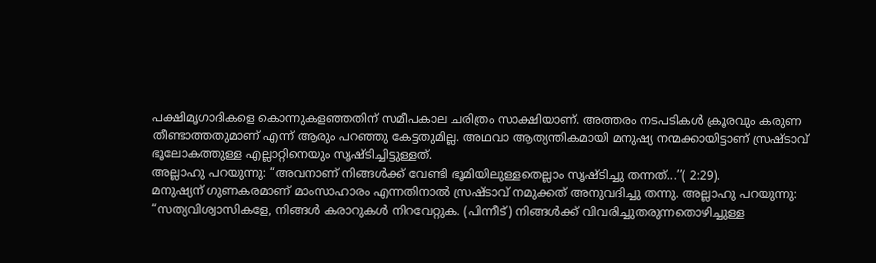പക്ഷിമൃഗാദികളെ കൊന്നുകളഞ്ഞതിന് സമീപകാല ചരിത്രം സാക്ഷിയാണ്. അത്തരം നടപടികൾ ക്രൂരവും കരുണ തീണ്ടാത്തതുമാണ് എന്ന് ആരും പറഞ്ഞു കേട്ടതുമില്ല. അഥവാ ആത്യന്തികമായി മനുഷ്യ നന്മക്കായിട്ടാണ് സ്രഷ്ടാവ് ഭൂലോകത്തുള്ള എല്ലാറ്റിനെയും സൃഷ്ടിച്ചിട്ടുള്ളത്.
അല്ലാഹു പറയുന്നു: “അവനാണ് നിങ്ങൾക്ക് വേണ്ടി ഭൂമിയിലുള്ളതെല്ലാം സൃഷ്ടിച്ചു തന്നത്...’’( 2:29).
മനുഷ്യന് ഗുണകരമാണ് മാംസാഹാരം എന്നതിനാൽ സ്രഷ്ടാവ് നമുക്കത് അനുവദിച്ചു തന്നു. അല്ലാഹു പറയുന്നു:
“സത്യവിശ്വാസികളേ, നിങ്ങൾ കരാറുകൾ നിറവേറ്റുക. (പിന്നീട്) നിങ്ങൾക്ക് വിവരിച്ചുതരുന്നതൊഴിച്ചുള്ള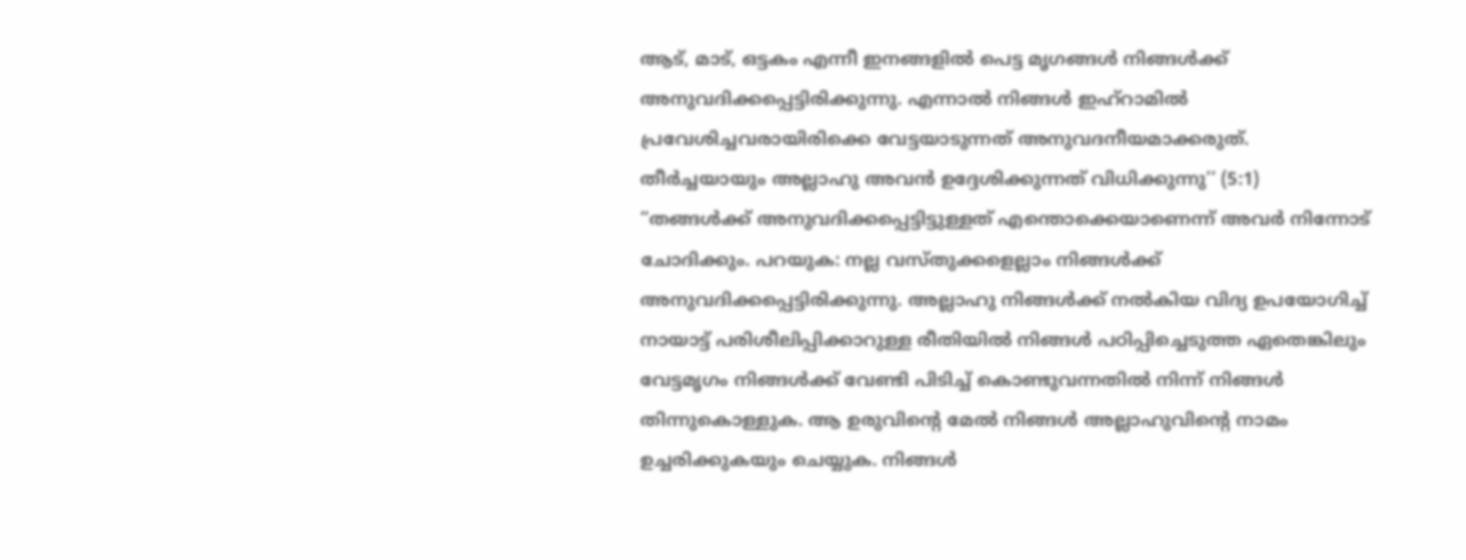ആട്, മാട്, ഒട്ടകം എന്നീ ഇനങ്ങളിൽ പെട്ട മൃഗങ്ങൾ നിങ്ങൾക്ക് അനുവദിക്കപ്പെട്ടിരിക്കുന്നു. എന്നാൽ നിങ്ങൾ ഇഹ്റാമിൽ പ്രവേശിച്ചവരായിരിക്കെ വേട്ടയാടുന്നത് അനുവദനീയമാക്കരുത്. തീർച്ചയായും അല്ലാഹു അവൻ ഉദ്ദേശിക്കുന്നത് വിധിക്കുന്നു’’ (5:1)
“തങ്ങൾക്ക് അനുവദിക്കപ്പെട്ടിട്ടുള്ളത് എന്തൊക്കെയാണെന്ന് അവർ നിന്നോട് ചോദിക്കും. പറയുക: നല്ല വസ്തുക്കളെല്ലാം നിങ്ങൾക്ക് അനുവദിക്കപ്പെട്ടിരിക്കുന്നു. അല്ലാഹു നിങ്ങൾക്ക് നൽകിയ വിദ്യ ഉപയോഗിച്ച് നായാട്ട് പരിശീലിപ്പിക്കാറുള്ള രീതിയിൽ നിങ്ങൾ പഠിപ്പിച്ചെടുത്ത ഏതെങ്കിലും വേട്ടമൃഗം നിങ്ങൾക്ക് വേണ്ടി പിടിച്ച് കൊണ്ടുവന്നതിൽ നിന്ന് നിങ്ങൾ തിന്നുകൊള്ളുക. ആ ഉരുവിന്റെ മേൽ നിങ്ങൾ അല്ലാഹുവിന്റെ നാമം ഉച്ചരിക്കുകയും ചെയ്യുക. നിങ്ങൾ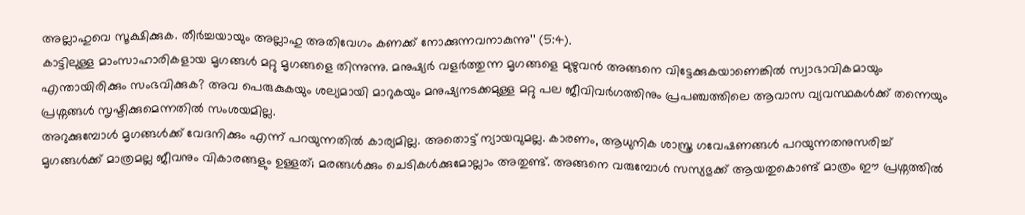അല്ലാഹുവെ സൂക്ഷിക്കുക. തീർച്ചയായും അല്ലാഹു അതിവേഗം കണക്ക് നോക്കുന്നവനാകുന്നു’’ (5:4).
കാട്ടിലുള്ള മാംസാഹാരികളായ മൃഗങ്ങൾ മറ്റു മൃഗങ്ങളെ തിന്നുന്നു. മനുഷ്യർ വളർത്തുന്ന മൃഗങ്ങളെ മുഴുവൻ അങ്ങനെ വിട്ടേക്കുകയാണെങ്കിൽ സ്വാഭാവികമായും എന്തായിരിക്കും സംഭവിക്കുക? അവ പെരുകുകയും ശല്യമായി മാറുകയും മനുഷ്യനടക്കമുള്ള മറ്റു പല ജീവിവർഗത്തിനും പ്രപഞ്ചത്തിലെ ആവാസ വ്യവസ്ഥകൾക്ക് തന്നെയും പ്രശ്നങ്ങൾ സൃഷ്ടിക്കുമെന്നതിൽ സംശയമില്ല.
അറുക്കുമ്പോൾ മൃഗങ്ങൾക്ക് വേദനിക്കും എന്ന് പറയുന്നതിൽ കാര്യമില്ല. അതൊട്ട് ന്യായവുമല്ല. കാരണം, ആധുനിക ശാസ്ത്ര ഗവേഷണങ്ങൾ പറയുന്നതനുസരിച്ച് മൃഗങ്ങൾക്ക് മാത്രമല്ല ജീവനും വികാരങ്ങളും ഉള്ളത്; മരങ്ങൾക്കും ചെടികൾക്കുമോല്ലാം അതുണ്ട്. അങ്ങനെ വരുമ്പോൾ സസ്യഭുക്ക് ആയതുകൊണ്ട് മാത്രം ഈ പ്രശ്നത്തിൽ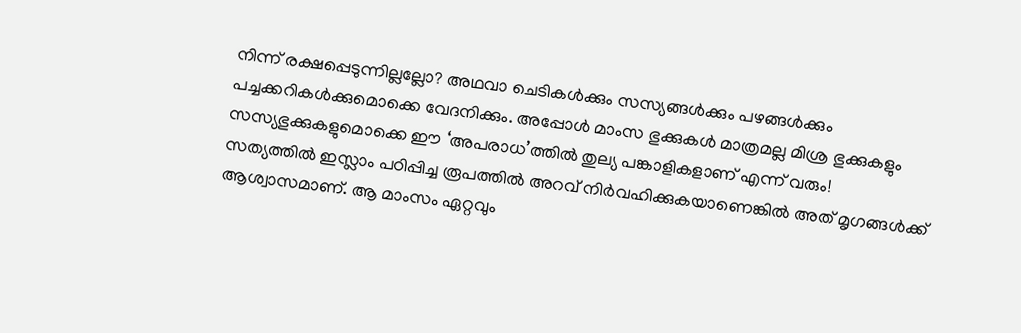നിന്ന് രക്ഷപ്പെടുന്നില്ലല്ലോ? അഥവാ ചെടികൾക്കും സസ്യങ്ങൾക്കും പഴങ്ങൾക്കും പച്ചക്കറികൾക്കുമൊക്കെ വേദനിക്കും. അപ്പോൾ മാംസ ഭുക്കുകൾ മാത്രമല്ല മിശ്ര ഭുക്കുകളും സസ്യഭുക്കുകളുമൊക്കെ ഈ ‘അപരാധ’ത്തിൽ തുല്യ പങ്കാളികളാണ് എന്ന് വരും!
സത്യത്തിൽ ഇസ്ലാം പഠിപ്പിച്ച രൂപത്തിൽ അറവ് നിർവഹിക്കുകയാണെങ്കിൽ അത് മൃഗങ്ങൾക്ക് ആശ്വാസമാണ്. ആ മാംസം ഏറ്റവും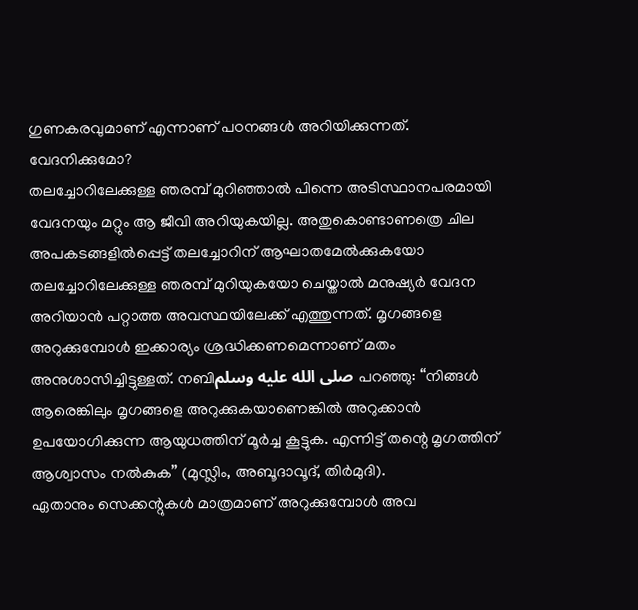ഗുണകരവുമാണ് എന്നാണ് പഠനങ്ങൾ അറിയിക്കുന്നത്.
വേദനിക്കുമോ?
തലച്ചോറിലേക്കുള്ള ഞരമ്പ് മുറിഞ്ഞാൽ പിന്നെ അടിസ്ഥാനപരമായി വേദനയും മറ്റും ആ ജീവി അറിയുകയില്ല. അതുകൊണ്ടാണത്രെ ചില അപകടങ്ങളിൽപ്പെട്ട് തലച്ചോറിന് ആഘാതമേൽക്കുകയോ തലച്ചോറിലേക്കുള്ള ഞരമ്പ് മുറിയുകയോ ചെയ്താൽ മനുഷ്യർ വേദന അറിയാൻ പറ്റാത്ത അവസ്ഥയിലേക്ക് എത്തുന്നത്. മൃഗങ്ങളെ അറുക്കുമ്പോൾ ഇക്കാര്യം ശ്രദ്ധിക്കണമെന്നാണ് മതം അനുശാസിച്ചിട്ടുള്ളത്. നബിصلى الله عليه وسلم പറഞ്ഞു: “നിങ്ങൾ ആരെങ്കിലും മൃഗങ്ങളെ അറുക്കുകയാണെങ്കിൽ അറുക്കാൻ ഉപയോഗിക്കുന്ന ആയുധത്തിന് മൂർച്ച കൂട്ടുക. എന്നിട്ട് തന്റെ മൃഗത്തിന് ആശ്വാസം നൽകുക’’ (മുസ്ലിം, അബൂദാവൂദ്, തിർമുദി).
ഏതാനും സെക്കന്റുകൾ മാത്രമാണ് അറുക്കുമ്പോൾ അവ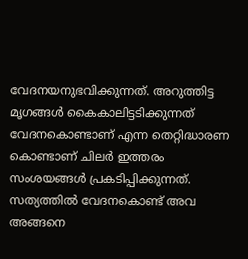വേദനയനുഭവിക്കുന്നത്. അറുത്തിട്ട മൃഗങ്ങൾ കൈകാലിട്ടടിക്കുന്നത് വേദനകൊണ്ടാണ് എന്ന തെറ്റിദ്ധാരണ കൊണ്ടാണ് ചിലർ ഇത്തരം സംശയങ്ങൾ പ്രകടിപ്പിക്കുന്നത്. സത്യത്തിൽ വേദനകൊണ്ട് അവ അങ്ങനെ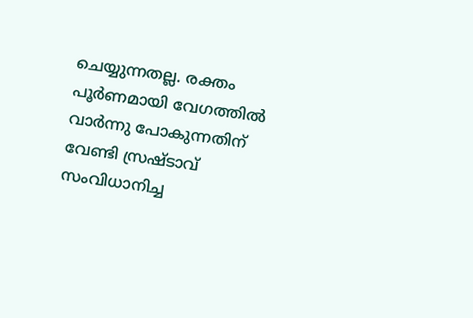ചെയ്യുന്നതല്ല. രക്തം പൂർണമായി വേഗത്തിൽ വാർന്നു പോകുന്നതിന് വേണ്ടി സ്രഷ്ടാവ് സംവിധാനിച്ച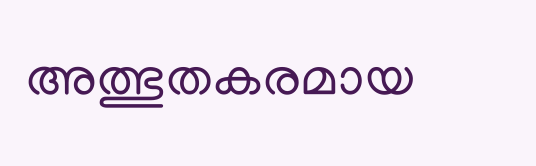അത്ഭുതകരമായ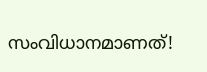സംവിധാനമാണത്!